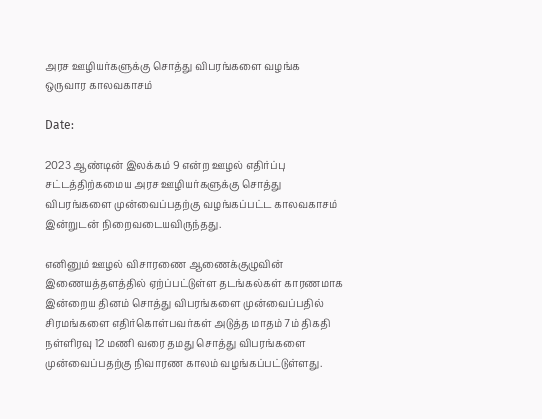அரச ஊழியர்களுக்கு சொத்து விபரங்களை வழங்க ஒருவார காலவகாசம்

Date:

2023 ஆண்டின் இலக்கம் 9 என்ற ஊழல் எதிர்ப்பு சட்டத்திற்கமைய அரச ஊழியர்களுக்கு சொத்து விபரங்களை முன்வைப்பதற்கு வழங்கப்பட்ட காலவகாசம் இன்றுடன் நிறைவடையவிருந்தது.

எனினும் ஊழல் விசாரணை ஆணைக்குழுவின் இணையத்தளத்தில் ஏற்ப்பட்டுள்ள தடங்கல்கள் காரணமாக இன்றைய தினம் சொத்து விபரங்களை முன்வைப்பதில் சிரமங்களை எதிர்கொள்பவர்கள் அடுத்த மாதம் 7ம் திகதி நள்ளிரவு 12 மணி வரை தமது சொத்து விபரங்களை முன்வைப்பதற்கு நிவாரண காலம் வழங்கப்பட்டுள்ளது.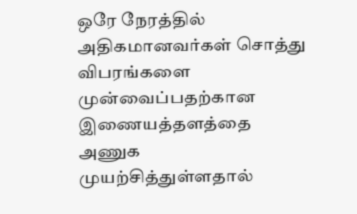ஒரே நேரத்தில் அதிகமானவர்கள் சொத்து விபரங்களை முன்வைப்பதற்கான இணையத்தளத்தை அணுக முயற்சித்துள்ளதால்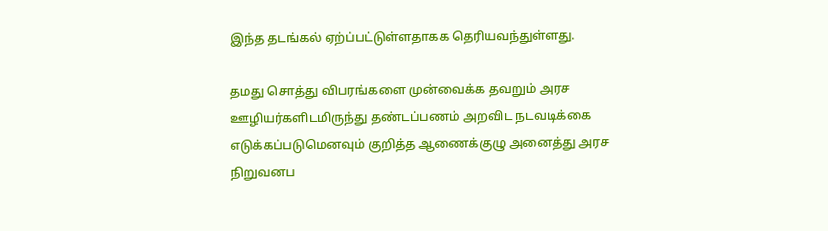இந்த தடங்கல் ஏற்ப்பட்டுள்ளதாகக தெரியவந்துள்ளது.

தமது சொத்து விபரங்களை முன்வைக்க தவறும் அரச ஊழியர்களிடமிருந்து தண்டப்பணம் அறவிட நடவடிக்கை எடுக்கப்படுமெனவும் குறித்த ஆணைக்குழு அனைத்து அரச நிறுவனப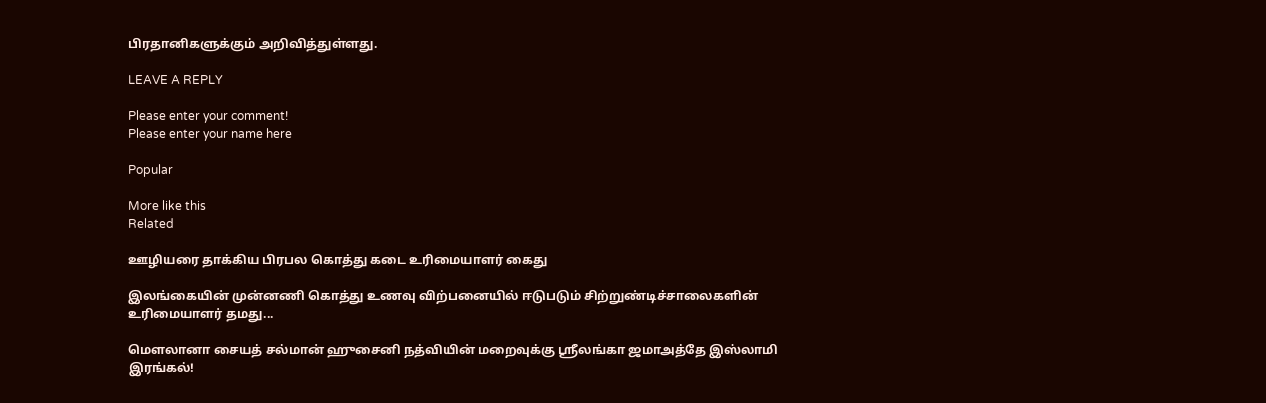பிரதானிகளுக்கும் அறிவித்துள்ளது.

LEAVE A REPLY

Please enter your comment!
Please enter your name here

Popular

More like this
Related

ஊழியரை தாக்கிய பிரபல கொத்து கடை உரிமையாளர் கைது

இலங்கையின் முன்னணி கொத்து உணவு விற்பனையில் ஈடுபடும் சிற்றுண்டிச்சாலைகளின் உரிமையாளர் தமது...

மௌலானா சையத் சல்மான் ஹுசைனி நத்வியின் மறைவுக்கு ஸ்ரீலங்கா ஜமாஅத்தே இஸ்லாமி இரங்கல்!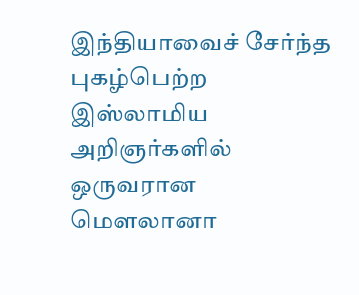இந்தியாவைச் சேர்ந்த  புகழ்பெற்ற இஸ்லாமிய அறிஞர்களில் ஒருவரான மௌலானா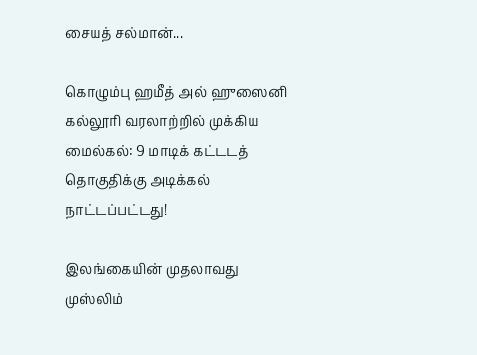சையத் சல்மான்...

கொழும்பு ஹமீத் அல் ஹுஸைனி கல்லூரி வரலாற்றில் முக்கிய மைல்கல்: 9 மாடிக் கட்டடத் தொகுதிக்கு அடிக்கல் நாட்டப்பட்டது!

இலங்கையின் முதலாவது முஸ்லிம்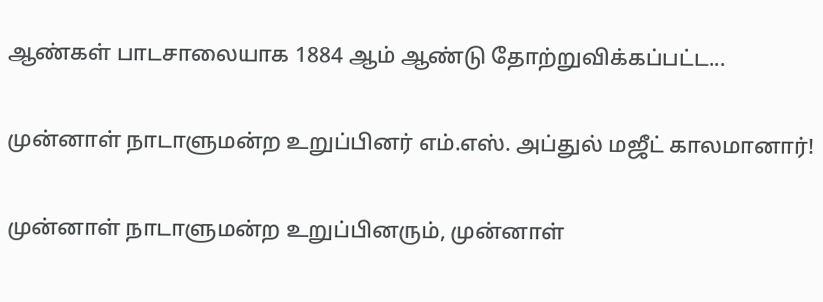ஆண்கள் பாடசாலையாக 1884 ஆம் ஆண்டு தோற்றுவிக்கப்பட்ட...

முன்னாள் நாடாளுமன்ற உறுப்பினர் எம்.எஸ். அப்துல் மஜீட் காலமானார்!

முன்னாள் நாடாளுமன்ற உறுப்பினரும், முன்னாள்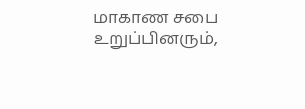மாகாண சபை உறுப்பினரும்,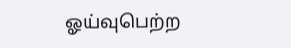ஓய்வுபெற்ற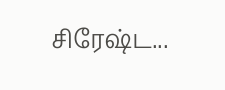சிரேஷ்ட...